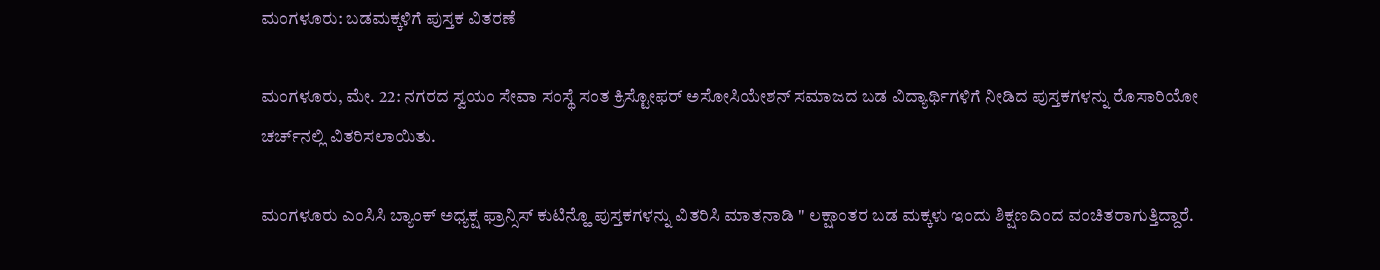ಮಂಗಳೂರು: ಬಡಮಕ್ಕಳಿಗೆ ಪುಸ್ತಕ ವಿತರಣೆ

ಮಂಗಳೂರು, ಮೇ. 22: ನಗರದ ಸ್ವಯಂ ಸೇವಾ ಸಂಸ್ಥೆ ಸಂತ ಕ್ರಿಸ್ಟೋಫರ್‌ ಅಸೋಸಿಯೇಶನ್‌ ಸಮಾಜದ ಬಡ ವಿದ್ಯಾರ್ಥಿಗಳಿಗೆ ನೀಡಿದ ಪುಸ್ತಕಗಳನ್ನು ರೊಸಾರಿಯೋ ಚರ್ಚ್‌ನಲ್ಲಿ ವಿತರಿಸಲಾಯಿತು.

ಮಂಗಳೂರು ಎಂಸಿಸಿ ಬ್ಯಾಂಕ್‌ ಅಧ್ಯಕ್ಷ ಫ್ರಾನ್ಸಿಸ್‌ ಕುಟಿನ್ಹೊ ಪುಸ್ತಕಗಳನ್ನು ವಿತರಿಸಿ ಮಾತನಾಡಿ " ಲಕ್ಷಾಂತರ ಬಡ ಮಕ್ಕಳು ಇಂದು ಶಿಕ್ಷಣದಿಂದ ವಂಚಿತರಾಗುತ್ತಿದ್ದಾರೆ.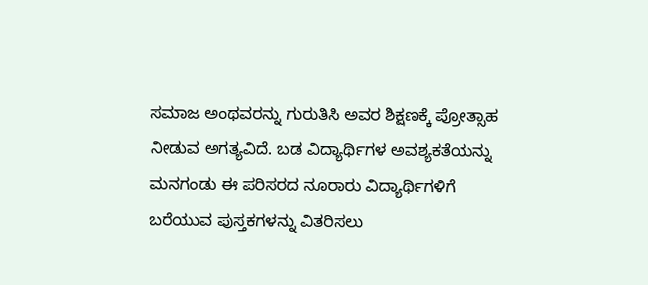ಸಮಾಜ ಅಂಥವರನ್ನು ಗುರುತಿಸಿ ಅವರ ಶಿಕ್ಷಣಕ್ಕೆ ಪ್ರೋತ್ಸಾಹ ನೀಡುವ ಅಗತ್ಯವಿದೆ. ಬಡ ವಿದ್ಯಾರ್ಥಿಗಳ ಅವಶ್ಯಕತೆಯನ್ನು ಮನಗಂಡು ಈ ಪರಿಸರದ ನೂರಾರು ವಿದ್ಯಾರ್ಥಿಗಳಿಗೆ ಬರೆಯುವ ಪುಸ್ತಕಗಳನ್ನು ವಿತರಿಸಲು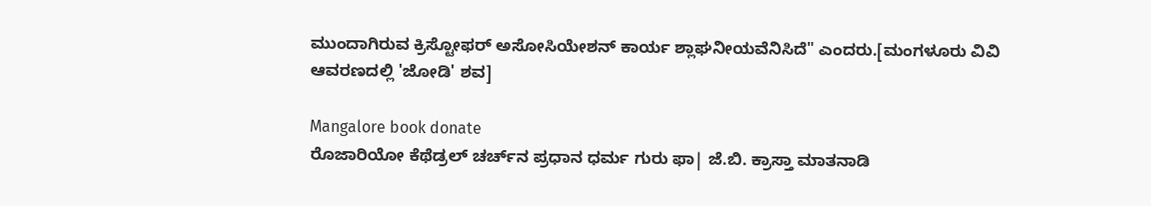ಮುಂದಾಗಿರುವ ಕ್ರಿಸ್ಟೋಫರ್‌ ಅಸೋಸಿಯೇಶನ್‌ ಕಾರ್ಯ ಶ್ಲಾಘನೀಯವೆನಿಸಿದೆ" ಎಂದರು.[ಮಂಗಳೂರು ವಿವಿ ಆವರಣದಲ್ಲಿ 'ಜೋಡಿ' ಶವ]

Mangalore book donate
ರೊಜಾರಿಯೋ ಕೆಥೆಡ್ರಲ್‌ ಚರ್ಚ್‌ನ ಪ್ರಧಾನ ಧರ್ಮ ಗುರು ಫಾ| ಜೆ.ಬಿ. ಕ್ರಾಸ್ತಾ ಮಾತನಾಡಿ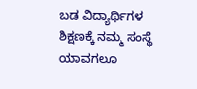ಬಡ ವಿದ್ಯಾರ್ಥಿಗಳ ಶಿಕ್ಷಣಕ್ಕೆ ನಮ್ಮ ಸಂಸ್ಥೆ ಯಾವಗಲೂ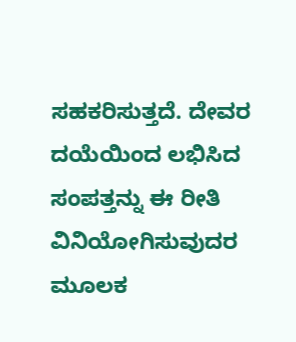ಸಹಕರಿಸುತ್ತದೆ. ದೇವರ ದಯೆಯಿಂದ ಲಭಿಸಿದ ಸಂಪತ್ತನ್ನು ಈ ರೀತಿ ವಿನಿಯೋಗಿಸುವುದರ ಮೂಲಕ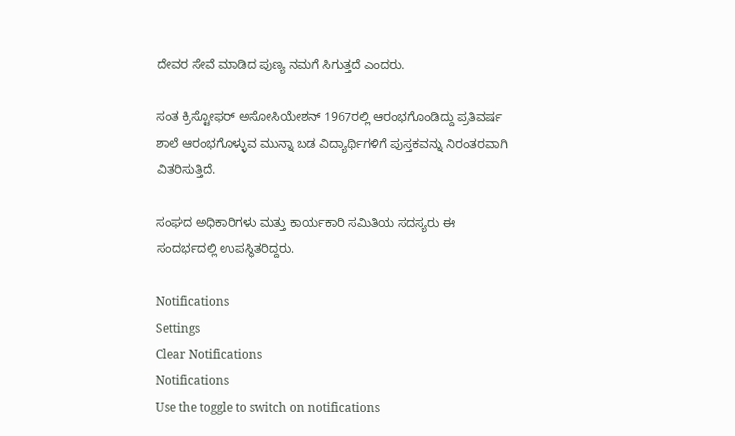ದೇವರ ಸೇವೆ ಮಾಡಿದ ಪುಣ್ಯ ನಮಗೆ ಸಿಗುತ್ತದೆ ಎಂದರು.

ಸಂತ ಕ್ರಿಸ್ಟೋಫರ್‌ ಅಸೋಸಿಯೇಶನ್‌ 1967ರಲ್ಲಿ ಆರಂಭಗೊಂಡಿದ್ದು ಪ್ರತಿವರ್ಷ ಶಾಲೆ ಆರಂಭಗೊಳ್ಳುವ ಮುನ್ನಾ ಬಡ ವಿದ್ಯಾರ್ಥಿ‌ಗಳಿಗೆ ಪುಸ್ತಕವನ್ನು ನಿರಂತರವಾಗಿ ವಿತರಿಸುತ್ತಿದೆ.

ಸಂಘದ ಅಧಿಕಾರಿಗಳು ಮತ್ತು ಕಾರ್ಯಕಾರಿ ಸಮಿತಿಯ ಸದಸ್ಯರು ಈ ಸಂದರ್ಭದಲ್ಲಿ ಉಪಸ್ಥಿತರಿದ್ದರು.

Notifications
Settings
Clear Notifications
Notifications
Use the toggle to switch on notifications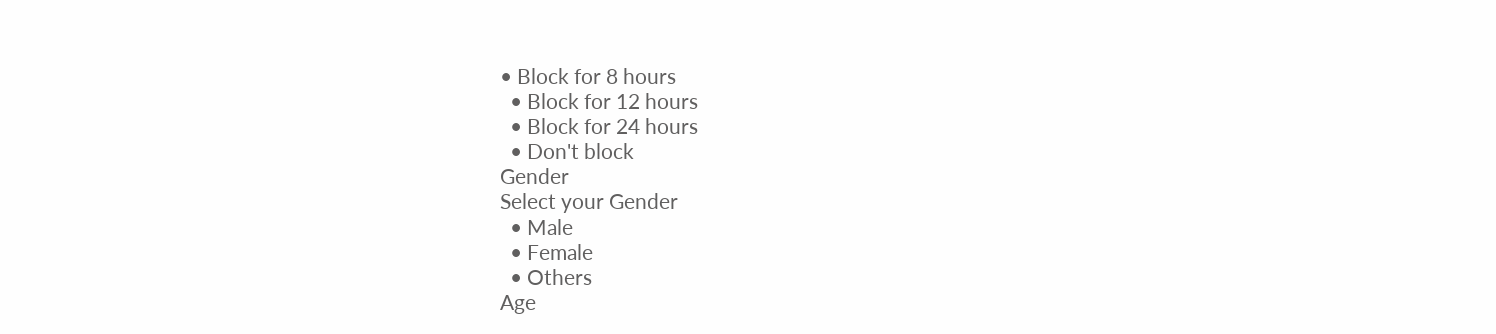• Block for 8 hours
  • Block for 12 hours
  • Block for 24 hours
  • Don't block
Gender
Select your Gender
  • Male
  • Female
  • Others
Age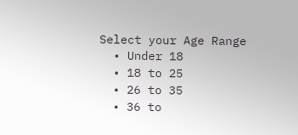Select your Age Range
  • Under 18
  • 18 to 25
  • 26 to 35
  • 36 to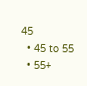45
  • 45 to 55
  • 55+